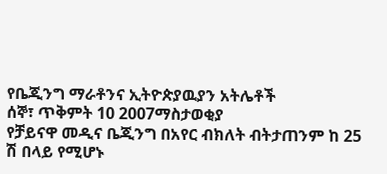የቤጂንግ ማራቶንና ኢትዮጵያዉያን አትሌቶች
ሰኞ፣ ጥቅምት 10 2007ማስታወቂያ
የቻይናዋ መዲና ቤጂንግ በአየር ብክለት ብትታጠንም ከ 25 ሽ በላይ የሚሆኑ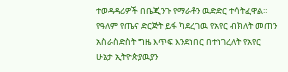ተወዳዳሪዎች በቤጂንጉ የማራቶን ዉድድር ተሳትፈዋል። የዓለም የጤና ድርጅት ይፋ ካደረገዉ የአየር ብክለት መጠን አስራስድስት ግዜ እጥፍ እንደነበር በተነገረለት የአየር ሁኔታ ኢትዮጵያዉያን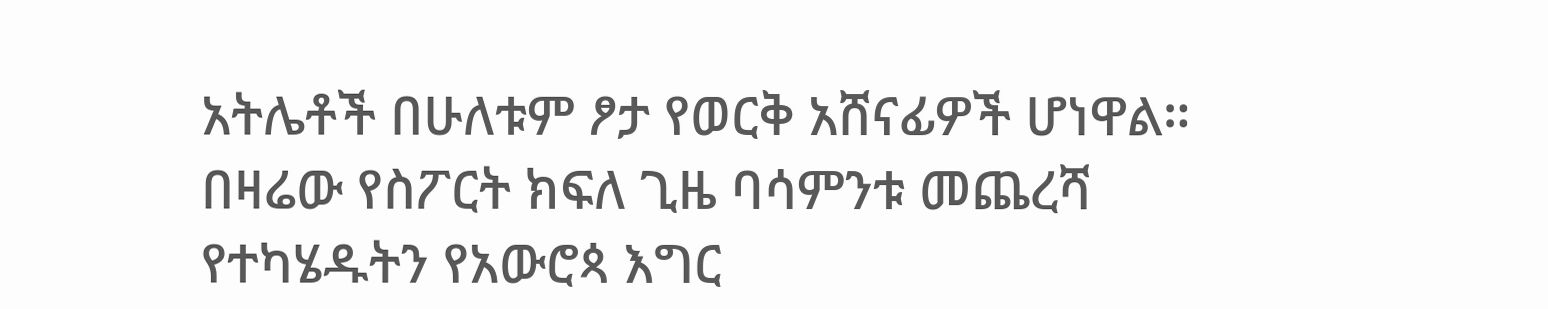አትሌቶች በሁለቱም ፆታ የወርቅ አሸናፊዎች ሆነዋል። በዛሬው የስፖርት ክፍለ ጊዜ ባሳምንቱ መጨረሻ የተካሄዱትን የአውሮጳ እግር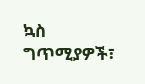ኳስ ግጥሚያዎች፣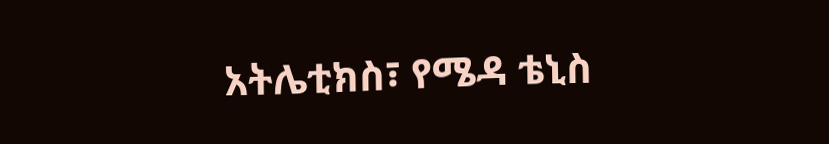አትሌቲክስ፣ የሜዳ ቴኒስ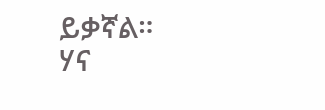ይቃኛል።
ሃና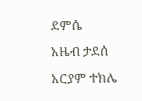ደምሴ
አዜብ ታደሰ
አርያም ተክሌ